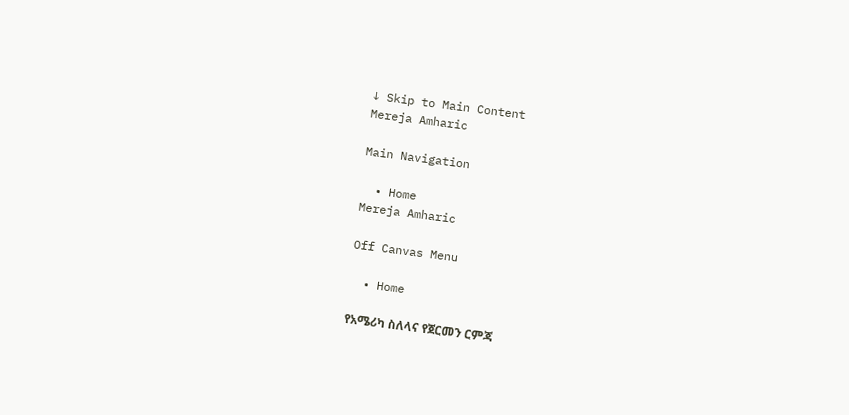↓ Skip to Main Content
Mereja Amharic

Main Navigation

  • Home
Mereja Amharic

Off Canvas Menu

  • Home

የአሜሪካ ስለላና የጀርመን ርምጃ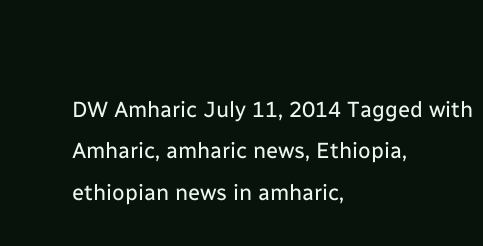DW Amharic July 11, 2014 Tagged with Amharic, amharic news, Ethiopia, ethiopian news in amharic,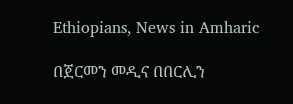Ethiopians, News in Amharic

በጀርመን መዲና በበርሊን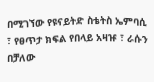በሚገኘው የዩናይትድ ስቴትስ ኤምባሲ ፣ የፀጥታ ክፍል የበላይ አዛዡ ፣ ራሱን በቻለው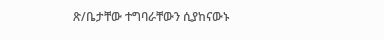ጽ/ቤታቸው ተግባራቸውን ሲያከናውኑ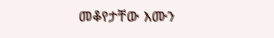መቆየታቸው እሙን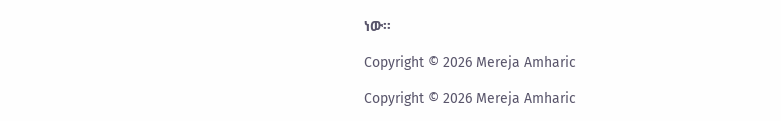ነው።

Copyright © 2026 Mereja Amharic

Copyright © 2026 Mereja Amharic